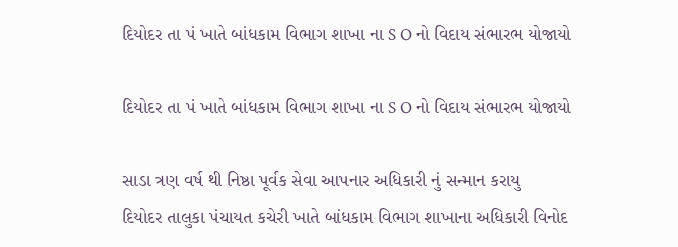દિયોદર તા પં ખાતે બાંધકામ વિભાગ શાખા ના S O નો વિદાય સંભારભ યોજાયો

દિયોદર તા પં ખાતે બાંધકામ વિભાગ શાખા ના S O નો વિદાય સંભારભ યોજાયો

સાડા ત્રણ વર્ષ થી નિષ્ઠા પૂર્વક સેવા આપનાર અધિકારી નું સન્માન કરાયુ
દિયોદર તાલુકા પંચાયત કચેરી ખાતે બાંધકામ વિભાગ શાખાના અધિકારી વિનોદ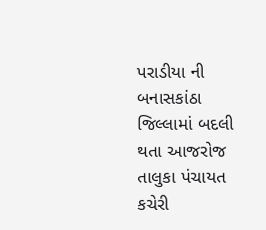પરાડીયા ની બનાસકાંઠા જિલ્લામાં બદલી થતા આજરોજ તાલુકા પંચાયત કચેરી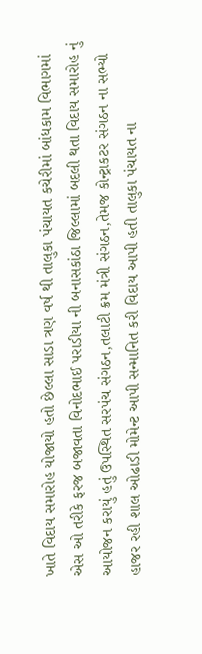ખાતે વિદાય સમારોહ યોજાયો હતો છેલ્લા સાડા ત્રણ વર્ષ થી તાલુકા પંચાયત કચેરીમાં બાંધકામ વિભાગમાં એસ ઓ તરીકે ફરજ બજાવતા વિનોદભાઈ પરાડીયા ની બનાસકાંઠા જિલ્લામાં બદલી થતા વિદાય સમારોહ નું આયોજન કરાયું હતું ઉપસ્થિત સરપંચ સંગઠન,તલાટી ક્રમ મંત્રી સંગઠન,તેમજ કોન્ટ્રાકટર સંગઠન ના સભ્યો હાજર રહી શાલ ઓઢાડી મોમેન્ટ આપી સન્માનિત કરી વિદાય આપી હતી તાલુકા પંચાયત ના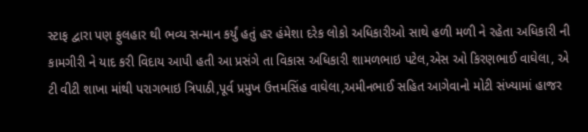સ્ટાફ દ્વારા પણ ફુલહાર થી ભવ્ય સન્માન કર્યું હતું હર હંમેશા દરેક લોકો અધિકારીઓ સાથે હળી મળી ને રહેતા અધિકારી ની કામગીરી ને યાદ કરી વિદાય આપી હતી આ પ્રસંગે તા વિકાસ અધિકારી શામળભાઇ પટેલ,એસ ઓ કિરણભાઈ વાઘેલા, એ ટી વીટી શાખા માંથી પરાગભાઇ ત્રિપાઠી,પૂર્વ પ્રમુખ ઉત્તમસિંહ વાઘેલા,અમીનભાઈ સહિત આગેવાનો મોટી સંખ્યામાં હાજર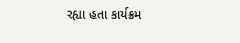રહ્યા હતા કાર્યક્રમ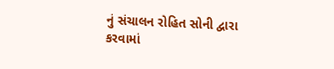નું સંચાલન રોહિત સોની દ્વારા કરવામાં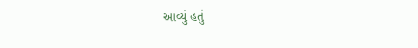આવ્યું હતું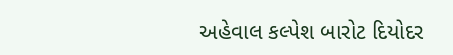અહેવાલ કલ્પેશ બારોટ દિયોદર